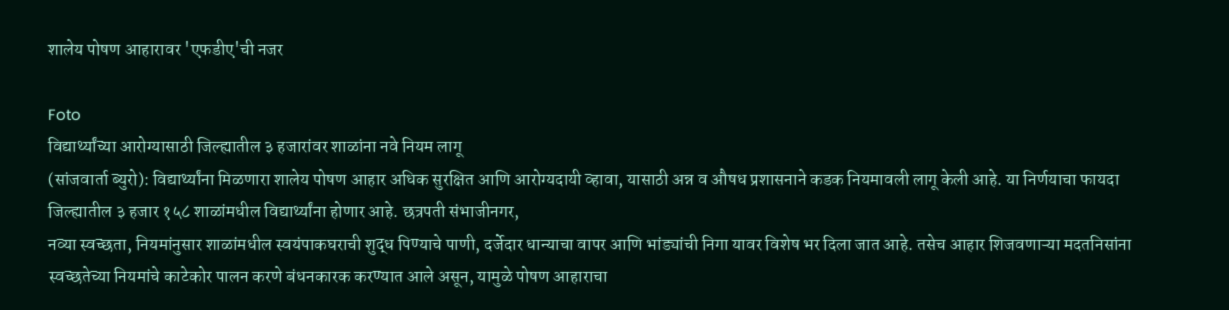शालेय पोषण आहारावर 'एफडीए'ची नजर

Foto
विद्यार्थ्यांच्या आरोग्यासाठी जिल्ह्यातील ३ हजारांवर शाळांना नवे नियम लागू
(सांजवार्ता ब्युरो): विद्यार्थ्यांना मिळणारा शालेय पोषण आहार अधिक सुरक्षित आणि आरोग्यदायी व्हावा, यासाठी अन्न व औषध प्रशासनाने कडक नियमावली लागू केली आहे. या निर्णयाचा फायदा जिल्ह्यातील ३ हजार १५८ शाळांमधील विद्यार्थ्यांना होणार आहे. छत्रपती संभाजीनगर,
नव्या स्वच्छता, नियमांनुसार शाळांमधील स्वयंपाकघराची शुद्ध पिण्याचे पाणी, दर्जेदार धान्याचा वापर आणि भांड्यांची निगा यावर विशेष भर दिला जात आहे. तसेच आहार शिजवणाऱ्या मदतनिसांना स्वच्छतेच्या नियमांचे काटेकोर पालन करणे बंधनकारक करण्यात आले असून, यामुळे पोषण आहाराचा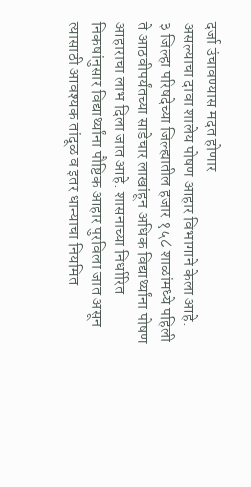दर्जा उंचावण्यास मदत होणार
असल्याचा दावा शालेय पोषण आहार विभागाने केला आहे.
३ जिल्हा परिषदेच्या जिल्ह्यातील हजार १५८ शाळांमध्ये पहिली ते आठवीपर्यंतच्या साडेचार लाखांहून अधिक विद्यार्थ्यांना पोषण आहाराचा लाभ दिला जात आहे. शासनाच्या निर्धारित निकषांनुसार विद्यार्थ्यांना पौष्टिक आहार पुरविला जात असून त्यासाठी आवश्यक तांदूळ व इतर धान्याचा नियमित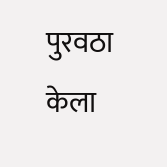पुरवठा केला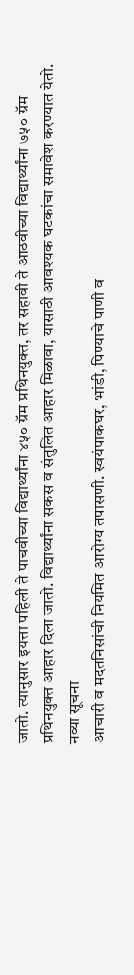जातो. त्यानुसार इयत्ता पहिली ते पाचवीच्या विद्यार्थ्यांना ४५० ग्रॅम प्रथिनयुक्त, तर सहावी ते आठवीच्या विद्यार्थ्यांना ७५० ग्रॅम प्रथिनयुक्त आहार दिला जातो. विद्यार्थ्यांना सकस व संतुलित आहार मिळावा, यासाठी आवश्यक घटकांचा समावेश करण्यात येतो.
नव्या सूचना
आचारी व मदतनिसांची नियमित आरोग्य तपासणी. स्वयंपाकघर, भांडी, पिण्याचे पाणी व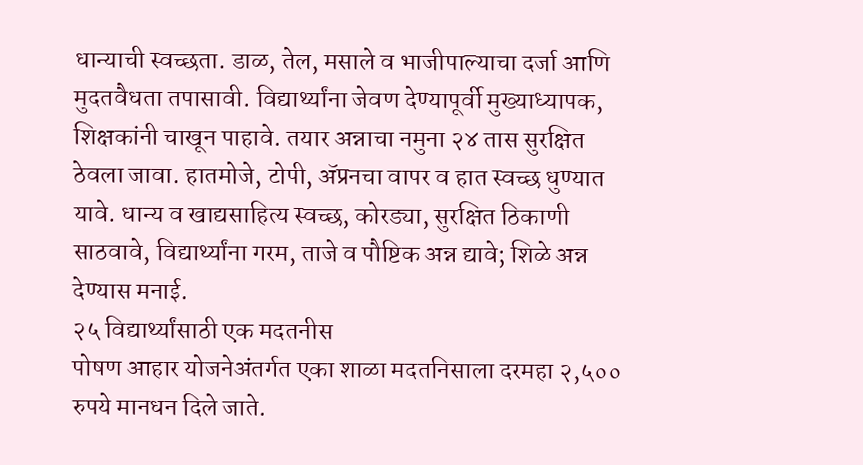धान्याची स्वच्छता. डाळ, तेल, मसाले व भाजीपाल्याचा दर्जा आणि मुदतवैधता तपासावी. विद्यार्थ्यांना जेवण देण्यापूर्वी मुख्याध्यापक, शिक्षकांनी चाखून पाहावे. तयार अन्नाचा नमुना २४ तास सुरक्षित ठेवला जावा. हातमोजे, टोपी, ॲप्रनचा वापर व हात स्वच्छ धुण्यात यावे. धान्य व खाद्यसाहित्य स्वच्छ, कोरड्या, सुरक्षित ठिकाणी साठवावे, विद्यार्थ्यांना गरम, ताजे व पौष्टिक अन्न द्यावे; शिळे अन्न देण्यास मनाई.
२५ विद्यार्थ्यांसाठी एक मदतनीस
पोषण आहार योजनेअंतर्गत एका शाळा मदतनिसाला दरमहा २,५०० रुपये मानधन दिले जाते.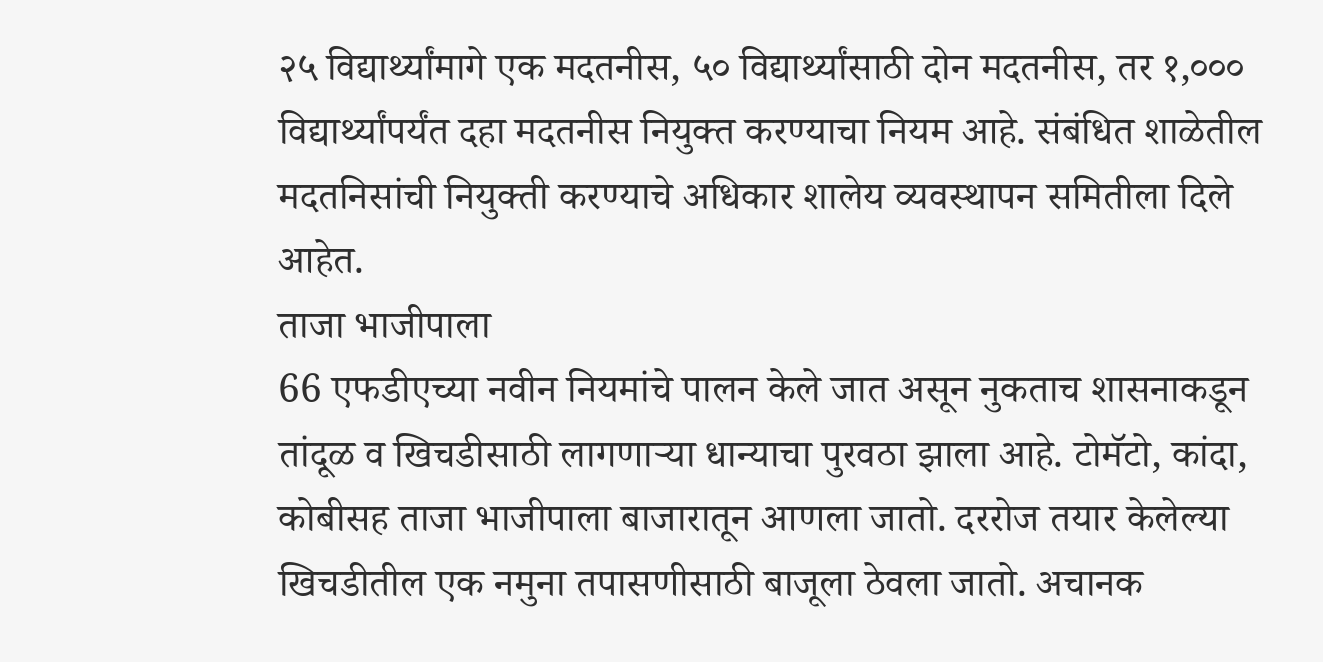२५ विद्यार्थ्यांमागे एक मदतनीस, ५० विद्यार्थ्यांसाठी दोन मदतनीस, तर १,००० विद्यार्थ्यांपर्यंत दहा मदतनीस नियुक्त करण्याचा नियम आहे. संबंधित शाळेतील मदतनिसांची नियुक्ती करण्याचे अधिकार शालेय व्यवस्थापन समितीला दिले आहेत.
ताजा भाजीपाला
66 एफडीएच्या नवीन नियमांचे पालन केले जात असून नुकताच शासनाकडून तांदूळ व खिचडीसाठी लागणाऱ्या धान्याचा पुरवठा झाला आहे. टोमॅटो, कांदा, कोबीसह ताजा भाजीपाला बाजारातून आणला जातो. दररोज तयार केलेल्या खिचडीतील एक नमुना तपासणीसाठी बाजूला ठेवला जातो. अचानक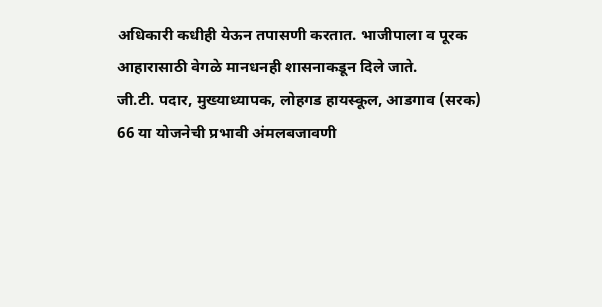अधिकारी कधीही येऊन तपासणी करतात. भाजीपाला व पूरक आहारासाठी वेगळे मानधनही शासनाकडून दिले जाते.
जी.टी. पदार, मुख्याध्यापक, लोहगड हायस्कूल, आडगाव (सरक)
66 या योजनेची प्रभावी अंमलबजावणी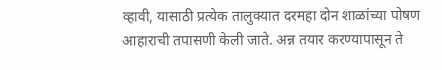व्हावी, यासाठी प्रत्येक तालुक्यात दरमहा दोन शाळांच्या पोषण आहाराची तपासणी केली जाते. अन्न तयार करण्यापासून ते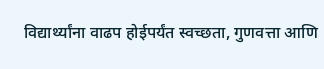विद्यार्थ्यांना वाढप होईपर्यंत स्वच्छता, गुणवत्ता आणि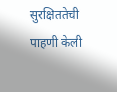सुरक्षिततेची पाहणी केली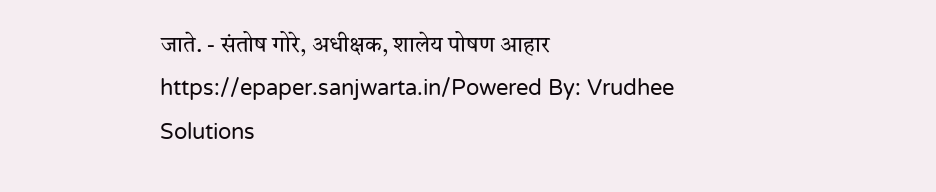जाते. - संतोष गोरे, अधीक्षक, शालेय पोषण आहार
https://epaper.sanjwarta.in/Powered By: Vrudhee Solutions